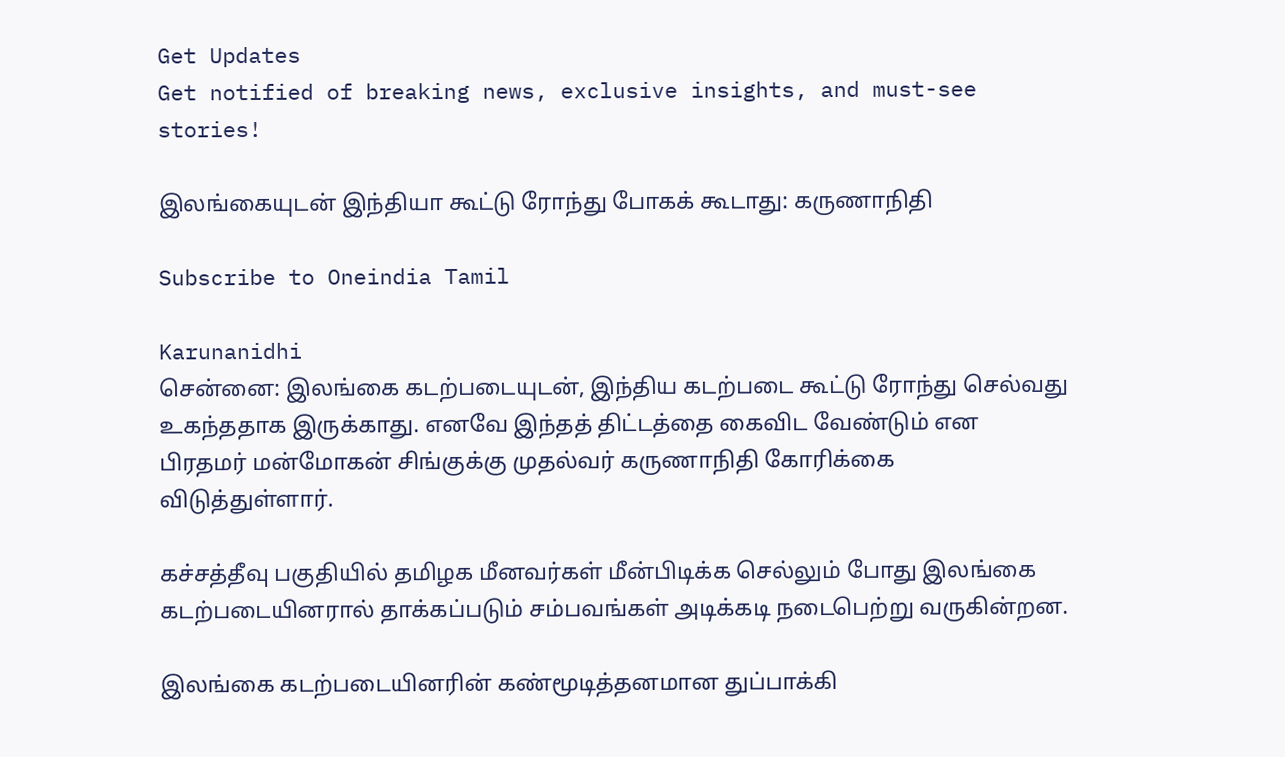Get Updates
Get notified of breaking news, exclusive insights, and must-see stories!

இலங்கையுடன் இந்தியா கூட்டு ரோந்து போகக் கூடாது: கருணாநிதி

Subscribe to Oneindia Tamil

Karunanidhi
சென்னை: இலங்கை கடற்படையுடன், இந்திய கடற்படை கூட்டு ரோந்து செல்வது உகந்ததாக இருக்காது. எனவே இந்தத் திட்டத்தை கைவிட வேண்டும் என பிரதமர் மன்மோகன் சிங்குக்கு முதல்வர் கருணாநிதி கோரிக்கை விடுத்துள்ளார்.

கச்சத்தீவு பகுதியில் தமிழக மீனவர்கள் மீன்பிடிக்க செல்லும் போது இலங்கை கடற்படையினரால் தாக்கப்படும் சம்பவங்கள் அடிக்கடி நடைபெற்று வருகின்றன.

இலங்கை கடற்படையினரின் கண்மூடித்தனமான துப்பாக்கி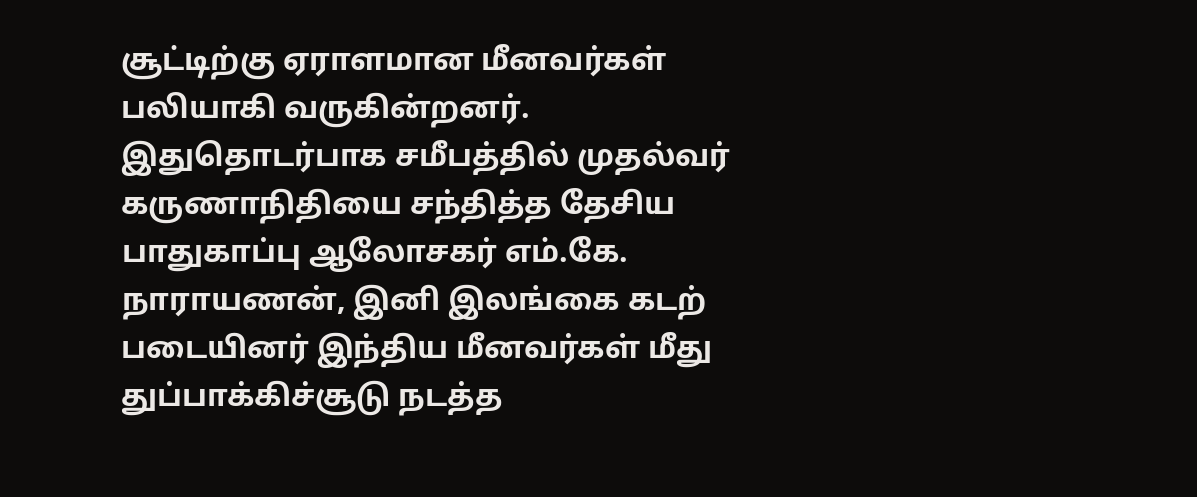சூட்டிற்கு ஏராளமான மீனவர்கள் பலியாகி வருகின்றனர். இதுதொடர்பாக சமீபத்தில் முதல்வர் கருணாநிதியை சந்தித்த தேசிய பாதுகாப்பு ஆலோசகர் எம்.கே. நாராயணன், இனி இலங்கை கடற் படையினர் இந்திய மீனவர்கள் மீது துப்பாக்கிச்சூடு நடத்த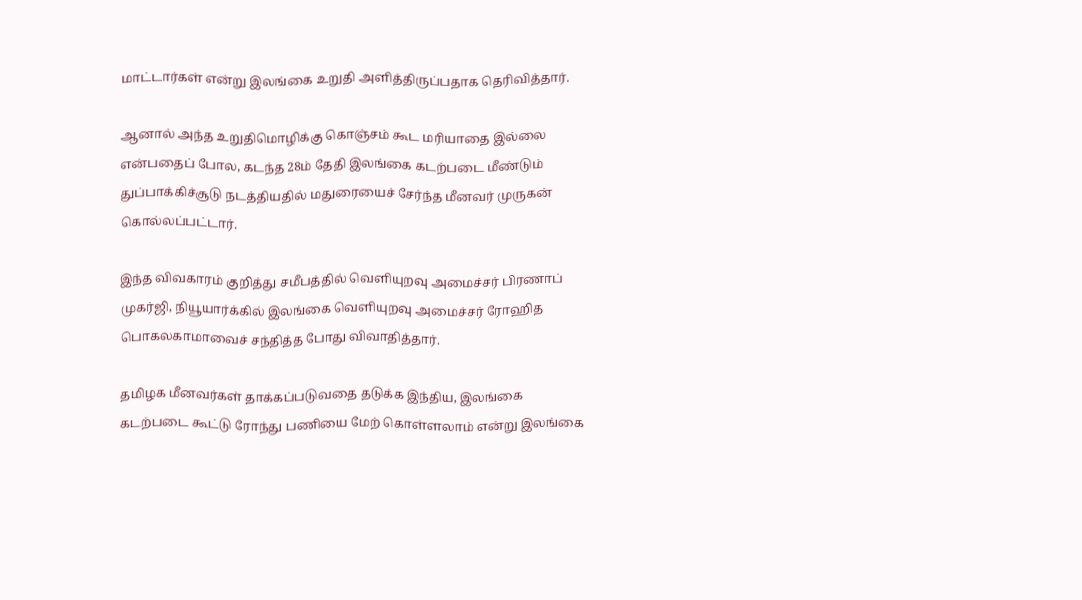மாட்டார்கள் என்று இலங்கை உறுதி அளித்திருப்பதாக தெரிவித்தார்.

ஆனால் அந்த உறுதிமொழிக்கு கொஞ்சம் கூட மரியாதை இல்லை என்பதைப் போல, கடந்த 28ம் தேதி இலங்கை கடற்படை மீண்டும் துப்பாக்கிச்சூடு நடத்தியதில் மதுரையைச் சேர்ந்த மீனவர் முருகன் கொல்லப்பட்டார்.

இந்த விவகாரம் குறித்து சமீபத்தில் வெளியுறவு அமைச்சர் பிரணாப் முகர்ஜி, நியூயார்க்கில் இலங்கை வெளியுறவு அமைச்சர் ரோஹித பொகலகாமாவைச் சந்தித்த போது விவாதித்தார்.

தமிழக மீனவர்கள் தாக்கப்படுவதை தடுக்க இந்திய, இலங்கை கடற்படை கூட்டு ரோந்து பணியை மேற் கொள்ளலாம் என்று இலங்கை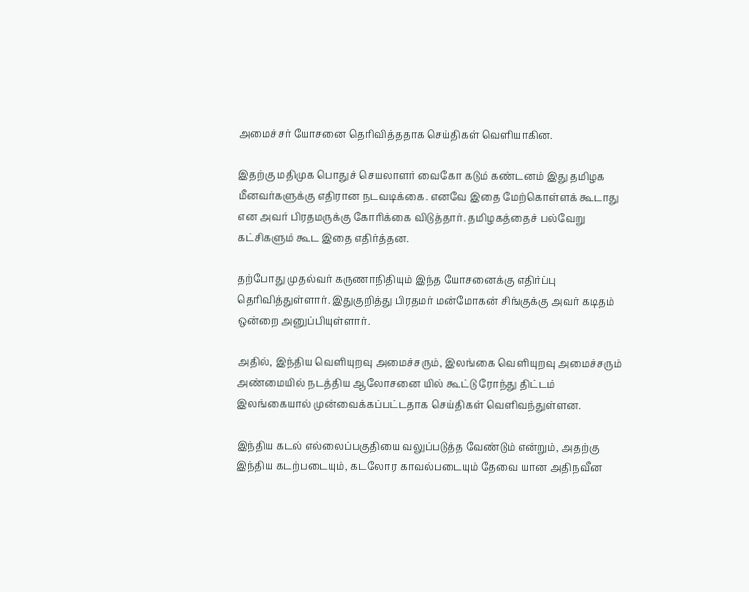அமைச்சர் யோசனை தெரிவித்ததாக செய்திகள் வெளியாகின.

இதற்கு மதிமுக பொதுச் செயலாளர் வைகோ கடும் கண்டனம் இது தமிழக மீனவர்களுக்கு எதிரான நடவடிக்கை. எனவே இதை மேற்கொள்ளக் கூடாது என அவர் பிரதமருக்கு கோரிக்கை விடுத்தார். தமிழகத்தைச் பல்வேறு கட்சிகளும் கூட இதை எதிர்த்தன.

தற்போது முதல்வர் கருணாநிதியும் இந்த யோசனைக்கு எதிர்ப்பு தெரிவித்துள்ளார். இதுகுறித்து பிரதமர் மன்மோகன் சிங்குக்கு அவர் கடிதம் ஒன்றை அனுப்பியுள்ளார்.

அதில், இந்திய வெளியுறவு அமைச்சரும், இலங்கை வெளியுறவு அமைச்சரும் அண்மையில் நடத்திய ஆலோசனை யில் கூட்டு ரோந்து திட்டம் இலங்கையால் முன்வைக்கப்பட்டதாக செய்திகள் வெளிவந்துள்ளன.

இந்திய கடல் எல்லைப்பகுதியை வலுப்படுத்த வேண்டும் என்றும், அதற்கு இந்திய கடற்படையும், கடலோர காவல்படையும் தேவை யான அதிநவீன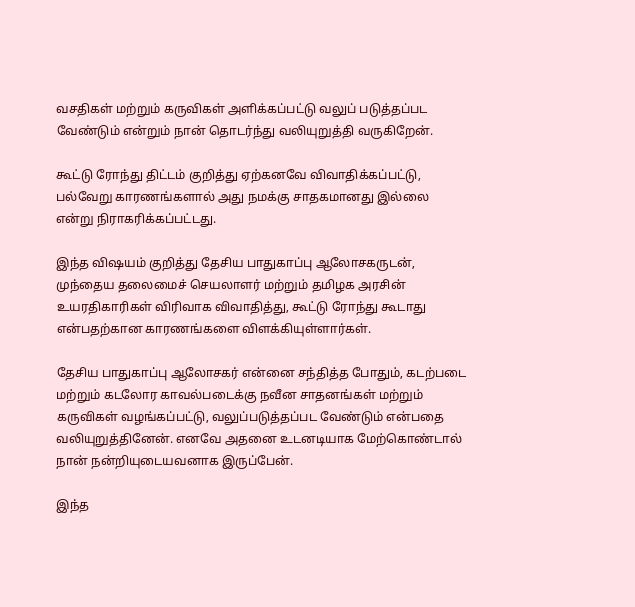வசதிகள் மற்றும் கருவிகள் அளிக்கப்பட்டு வலுப் படுத்தப்பட வேண்டும் என்றும் நான் தொடர்ந்து வலியுறுத்தி வருகிறேன்.

கூட்டு ரோந்து திட்டம் குறித்து ஏற்கனவே விவாதிக்கப்பட்டு, பல்வேறு காரணங்களால் அது நமக்கு சாதகமானது இல்லை என்று நிராகரிக்கப்பட்டது.

இந்த விஷயம் குறித்து தேசிய பாதுகாப்பு ஆலோசகருடன், முந்தைய தலைமைச் செயலாளர் மற்றும் தமிழக அரசின் உயரதிகாரிகள் விரிவாக விவாதித்து, கூட்டு ரோந்து கூடாது என்பதற்கான காரணங்களை விளக்கியுள்ளார்கள்.

தேசிய பாதுகாப்பு ஆலோசகர் என்னை சந்தித்த போதும், கடற்படை மற்றும் கடலோர காவல்படைக்கு நவீன சாதனங்கள் மற்றும் கருவிகள் வழங்கப்பட்டு, வலுப்படுத்தப்பட வேண்டும் என்பதை வலியுறுத்தினேன். எனவே அதனை உடனடியாக மேற்கொண்டால் நான் நன்றியுடையவனாக இருப்பேன்.

இந்த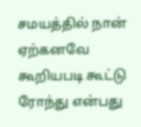சமயத்தில் நான் ஏற்கனவே கூறியபடி கூட்டு ரோந்து என்பது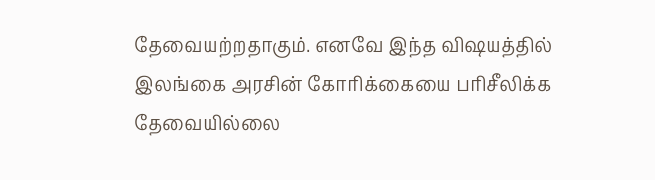தேவையற்றதாகும். எனவே இந்த விஷயத்தில் இலங்கை அரசின் கோரிக்கையை பரிசீலிக்க தேவையில்லை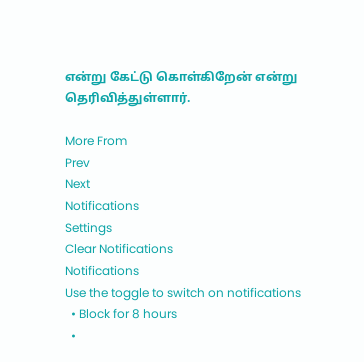என்று கேட்டு கொள்கிறேன் என்று தெரிவித்துள்ளார்.

More From
Prev
Next
Notifications
Settings
Clear Notifications
Notifications
Use the toggle to switch on notifications
  • Block for 8 hours
  •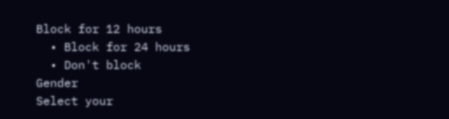Block for 12 hours
  • Block for 24 hours
  • Don't block
Gender
Select your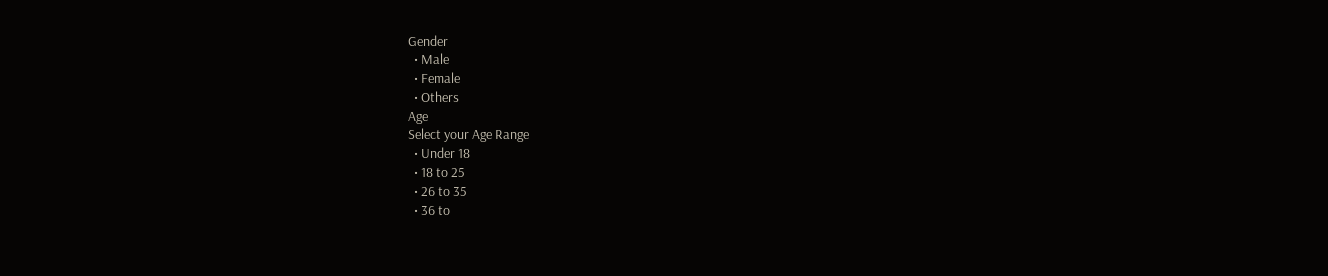Gender
  • Male
  • Female
  • Others
Age
Select your Age Range
  • Under 18
  • 18 to 25
  • 26 to 35
  • 36 to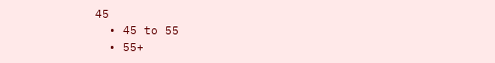45
  • 45 to 55
  • 55+